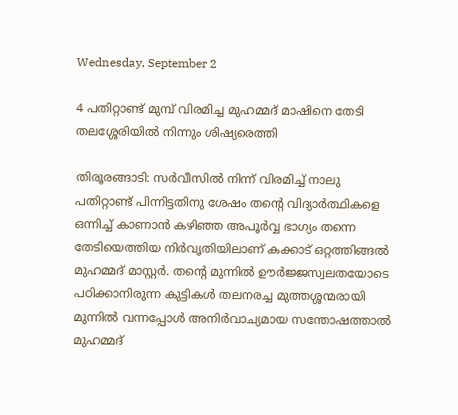Wednesday, September 2

4 പതിറ്റാണ്ട് മുമ്പ് വിരമിച്ച മുഹമ്മദ് മാഷിനെ തേടി തലശ്ശേരിയിൽ നിന്നും ശിഷ്യരെത്തി

തിരൂരങ്ങാടി: സർവീസിൽ നിന്ന് വിരമിച്ച് നാലു പതിറ്റാണ്ട് പിന്നിട്ടതിനു ശേഷം തന്റെ വിദ്യാർത്ഥികളെ ഒന്നിച്ച് കാണാൻ കഴിഞ്ഞ അപൂർവ്വ ഭാഗ്യം തന്നെ തേടിയെത്തിയ നിർവൃതിയിലാണ് കക്കാട് ഒറ്റത്തിങ്ങൽ മുഹമ്മദ് മാസ്റ്റർ. തന്റെ മുന്നിൽ ഊർജ്ജസ്വലതയോടെ പഠിക്കാനിരുന്ന കുട്ടികൾ തലനരച്ച മുത്തശ്ശന്മരായി മുന്നിൽ വന്നപ്പോൾ അനിർവാച്യമായ സന്തോഷത്താൽ മുഹമ്മദ്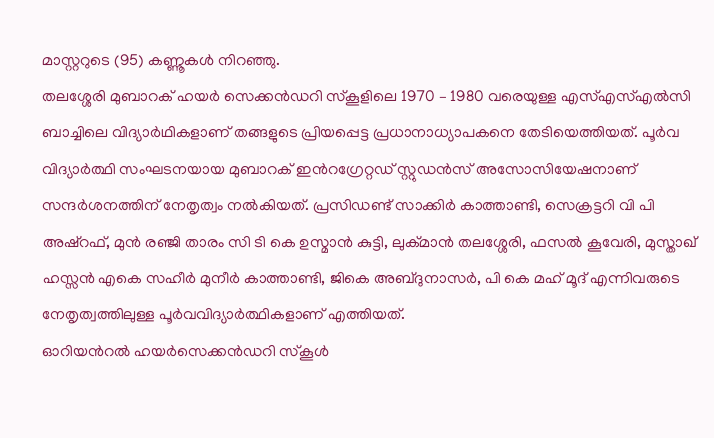മാസ്റ്ററുടെ (95) കണ്ണൂകൾ നിറഞ്ഞു.
തലശ്ശേരി മുബാറക് ഹയർ സെക്കൻഡറി സ്കൂളിലെ 1970 – 1980 വരെയുള്ള എസ്എസ്എൽസി ബാച്ചിലെ വിദ്യാർഥികളാണ് തങ്ങളുടെ പ്രിയപ്പെട്ട പ്രധാനാധ്യാപകനെ തേടിയെത്തിയത്. പൂർവ വിദ്യാർത്ഥി സംഘടനയായ മുബാറക് ഇൻറഗ്രേറ്റഡ് സ്റ്റുഡൻസ് അസോസിയേഷനാണ് സന്ദർശനത്തിന് നേതൃത്വം നൽകിയത്. പ്രസിഡണ്ട് സാക്കിർ കാത്താണ്ടി, സെക്രട്ടറി വി പി അഷ്റഫ്, മുൻ രഞ്ജി താരം സി ടി കെ ഉസ്മാൻ കുട്ടി, ലുക്മാൻ തലശ്ശേരി, ഫസൽ കൂവേരി, മുസ്താഖ് ഹസ്സൻ എകെ സഹീർ മുനീർ കാത്താണ്ടി, ജികെ അബ്ദുനാസർ, പി കെ മഹ് മൂദ് എന്നിവരുടെ നേതൃത്വത്തിലുള്ള പൂർവവിദ്യാർത്ഥികളാണ് എത്തിയത്.
ഓറിയൻറൽ ഹയർസെക്കൻഡറി സ്കൂൾ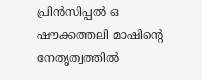പ്രിൻസിപ്പൽ ഒ ഷൗക്കത്തലി മാഷിൻ്റെ നേതൃത്വത്തിൽ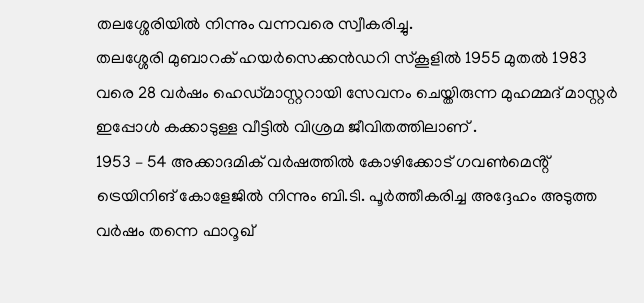തലശ്ശേരിയിൽ നിന്നും വന്നവരെ സ്വീകരിച്ചു.
തലശ്ശേരി മുബാറക് ഹയർസെക്കൻഡറി സ്കൂളിൽ 1955 മുതൽ 1983 വരെ 28 വർഷം ഹെഡ്മാസ്റ്ററായി സേവനം ചെയ്തിരുന്ന മുഹമ്മദ് മാസ്റ്റർ ഇപ്പോൾ കക്കാടുള്ള വീട്ടിൽ വിശ്രമ ജീവിതത്തിലാണ് .
1953 – 54 അക്കാദമിക് വർഷത്തിൽ കോഴിക്കോട് ഗവൺമെൻ്റ് ട്രെയിനിങ് കോളേജിൽ നിന്നും ബി.ടി. പൂർത്തീകരിച്ച അദ്ദേഹം അടുത്ത വർഷം തന്നെ ഫാറൂഖ്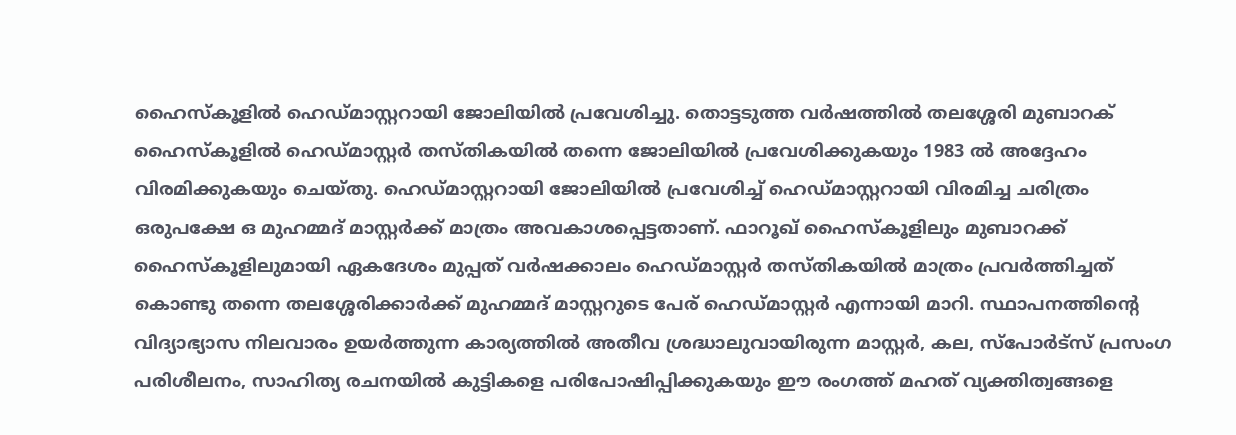ഹൈസ്കൂളിൽ ഹെഡ്മാസ്റ്ററായി ജോലിയിൽ പ്രവേശിച്ചു. തൊട്ടടുത്ത വർഷത്തിൽ തലശ്ശേരി മുബാറക് ഹൈസ്കൂളിൽ ഹെഡ്മാസ്റ്റർ തസ്തികയിൽ തന്നെ ജോലിയിൽ പ്രവേശിക്കുകയും 1983 ൽ അദ്ദേഹം വിരമിക്കുകയും ചെയ്തു. ഹെഡ്മാസ്റ്ററായി ജോലിയിൽ പ്രവേശിച്ച് ഹെഡ്മാസ്റ്ററായി വിരമിച്ച ചരിത്രം ഒരുപക്ഷേ ഒ മുഹമ്മദ് മാസ്റ്റർക്ക് മാത്രം അവകാശപ്പെട്ടതാണ്. ഫാറൂഖ് ഹൈസ്കൂളിലും മുബാറക്ക് ഹൈസ്കൂളിലുമായി ഏകദേശം മുപ്പത് വർഷക്കാലം ഹെഡ്മാസ്റ്റർ തസ്തികയിൽ മാത്രം പ്രവർത്തിച്ചത് കൊണ്ടു തന്നെ തലശ്ശേരിക്കാർക്ക് മുഹമ്മദ് മാസ്റ്ററുടെ പേര് ഹെഡ്മാസ്റ്റർ എന്നായി മാറി. സ്ഥാപനത്തിൻ്റെ വിദ്യാഭ്യാസ നിലവാരം ഉയർത്തുന്ന കാര്യത്തിൽ അതീവ ശ്രദ്ധാലുവായിരുന്ന മാസ്റ്റർ, കല, സ്പോർട്സ് പ്രസംഗ പരിശീലനം, സാഹിത്യ രചനയിൽ കുട്ടികളെ പരിപോഷിപ്പിക്കുകയും ഈ രംഗത്ത് മഹത് വ്യക്തിത്വങ്ങളെ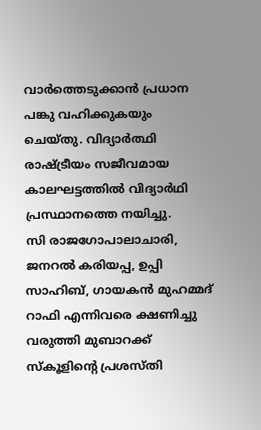വാർത്തെടുക്കാൻ പ്രധാന പങ്കു വഹിക്കുകയും ചെയ്തു. വിദ്യാർത്ഥി രാഷ്ട്രീയം സജീവമായ കാലഘട്ടത്തിൽ വിദ്യാർഥി പ്രസ്ഥാനത്തെ നയിച്ചു.
സി രാജഗോപാലാചാരി, ജനറൽ കരിയപ്പ, ഉപ്പി സാഹിബ്, ഗായകൻ മുഹമ്മദ് റാഫി എന്നിവരെ ക്ഷണിച്ചു വരുത്തി മുബാറക്ക് സ്കൂളിൻ്റെ പ്രശസ്തി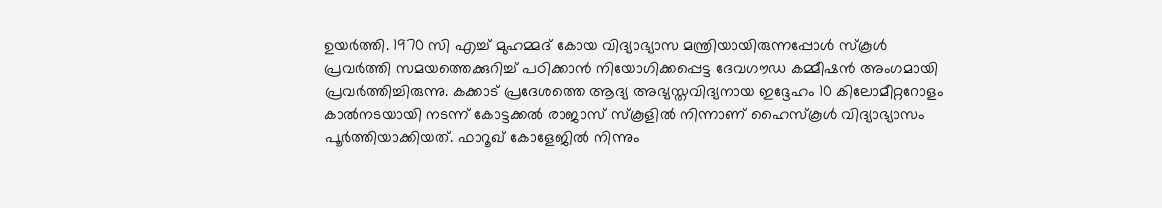ഉയർത്തി. 1970 സി എച്ച് മുഹമ്മദ് കോയ വിദ്യാഭ്യാസ മന്ത്രിയായിരുന്നപ്പോൾ സ്കൂൾ പ്രവർത്തി സമയത്തെക്കുറിച്ച് പഠിക്കാൻ നിയോഗിക്കപ്പെട്ട ദേവഗൗഡ കമ്മീഷൻ അംഗമായി പ്രവർത്തിച്ചിരുന്നു. കക്കാട് പ്രദേശത്തെ ആദ്യ അഭ്യസ്തവിദ്യനായ ഇദ്ദേഹം 10 കിലോമീറ്ററോളം കാൽനടയായി നടന്ന് കോട്ടക്കൽ രാജാസ് സ്കൂളിൽ നിന്നാണ് ഹൈസ്കൂൾ വിദ്യാഭ്യാസം പൂർത്തിയാക്കിയത്. ഫാറൂഖ് കോളേജിൽ നിന്നും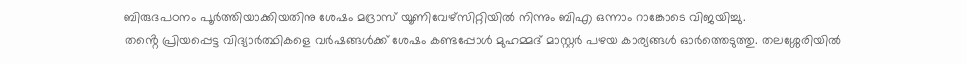ബിരുദപഠനം പൂർത്തിയാക്കിയതിനു ശേഷം മദ്രാസ് യൂണിവേഴ്സിറ്റിയിൽ നിന്നും ബിഎ ഒന്നാം റാങ്കോടെ വിജയിച്ചു.
തൻ്റെ പ്രിയപ്പെട്ട വിദ്യാർത്ഥികളെ വർഷങ്ങൾക്ക് ശേഷം കണ്ടപ്പോൾ മുഹമ്മദ് മാസ്റ്റർ പഴയ കാര്യങ്ങൾ ഓർത്തെടുത്തു. തലശ്ശേരിയിൽ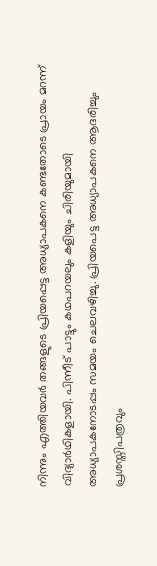നിന്നും എത്തിയവർ തങ്ങളുടെ പ്രിയപ്പെട്ട അധ്യാപകനെ കണ്ടതോടെ പ്രായം മറന്ന് വിദ്യാർഥികളായി. പിന്നീട് പാട്ടും കഥപറയലും കളിയും ചിരിയുമായി അധ്യാപകനോടപ്പം സമയം ചെലവഴിച്ചു. പ്രിയപെട്ട അധ്യാപകനെ ആദരിച്ചും പ്രശസ്തിപത്രവും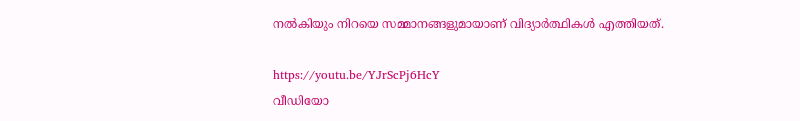നൽകിയും നിറയെ സമ്മാനങ്ങളുമായാണ് വിദ്യാർത്ഥികൾ എത്തിയത്.

https://youtu.be/YJrScPj6HcY
വീഡിയോ